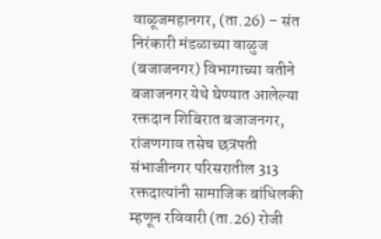वाळूजमहानगर, (ता.26) – संत निरंकारी मंडळाच्या वाळुज (बजाजनगर) विभागाच्या वतीने बजाजनगर येथे घेण्यात आलेल्या रक्तदान शिबिरात बजाजनगर, रांजणगाव तसेच छत्रपती संभाजीनगर परिसरातील 313 रक्तदात्यांनी सामाजिक बांधिलकी म्हणून रविवारी (ता.26) रोजी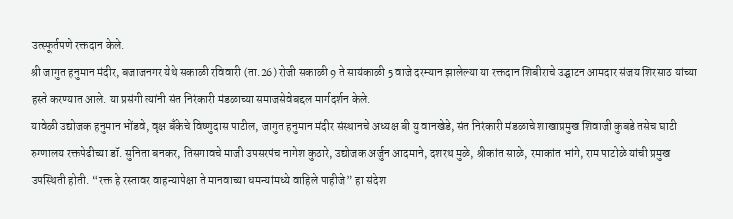उत्स्फूर्तपणे रक्तदान केले.
श्री जागुत हनुमान मंदीर, बजाजनगर येथे सकाळी रविवारी (ता.26) रोजी सकाळी 9 ते सायंकाळी 5 वाजे दरम्यान झालेल्या या रक्तदान शिबीराचे उद्घाटन आमदार संजय शिरसाठ यांच्या हस्ते करण्यात आले. या प्रसंगी त्यांनी संत निरंकारी मंडळाच्या समाजसेवेबद्दल मार्गदर्शन केले.
यावेळी उद्योजक हनुमान भोंडवे, वृक्ष बँकेचे विष्णुदास पाटील, जागुत हनुमान मंदीर संस्थानचे अध्यक्ष बी यु वानखेडे, संत निरंकारी मंडळाचे शाखाप्रमुख शिवाजी कुबडे तसेच घाटी रुग्णालय रक्तपेढीच्या डॉ. सुनिता बनकर, तिसगावचे माजी उपसरपंच नागेश कुठारे, उद्योजक अर्जुन आदमाने, दशरथ मुळे, श्रीकांत साळे, रमाकांत भांगे, राम पाटोळे यांची प्रमुख उपस्थिती होती. “रक्त हे रस्तावर वाहन्यापेक्षा ते मानवाच्या धमन्यांमध्ये वाहिले पाहीजे” हा संदेश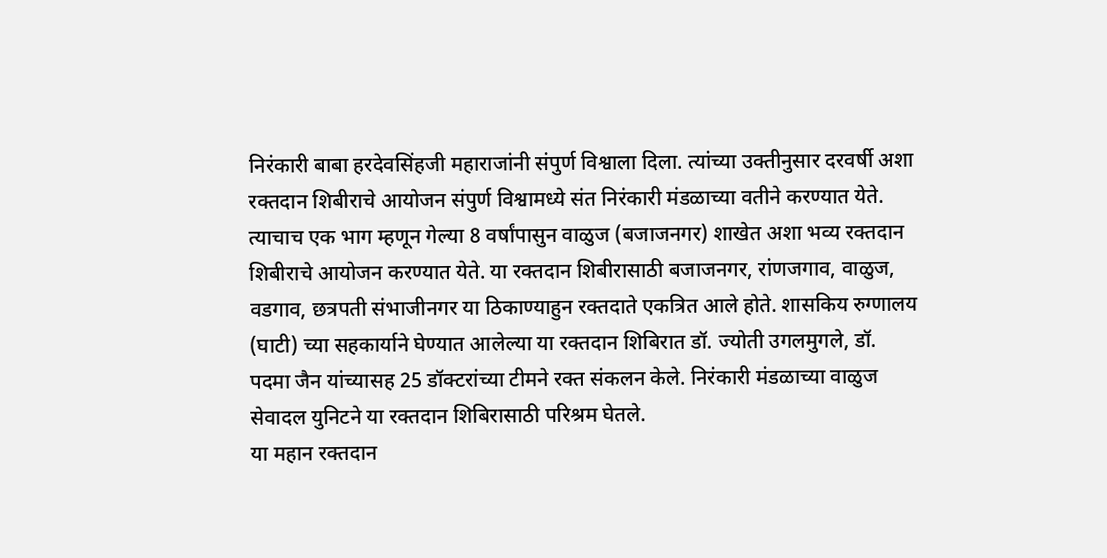निरंकारी बाबा हरदेवसिंहजी महाराजांनी संपुर्ण विश्वाला दिला. त्यांच्या उक्तीनुसार दरवर्षी अशा रक्तदान शिबीराचे आयोजन संपुर्ण विश्वामध्ये संत निरंकारी मंडळाच्या वतीने करण्यात येते. त्याचाच एक भाग म्हणून गेल्या 8 वर्षांपासुन वाळुज (बजाजनगर) शाखेत अशा भव्य रक्तदान शिबीराचे आयोजन करण्यात येते. या रक्तदान शिबीरासाठी बजाजनगर, रांणजगाव, वाळुज, वडगाव, छत्रपती संभाजीनगर या ठिकाण्याहुन रक्तदाते एकत्रित आले होते. शासकिय रुग्णालय (घाटी) च्या सहकार्याने घेण्यात आलेल्या या रक्तदान शिबिरात डॉ. ज्योती उगलमुगले, डॉ. पदमा जैन यांच्यासह 25 डॉक्टरांच्या टीमने रक्त संकलन केले. निरंकारी मंडळाच्या वाळुज सेवादल युनिटने या रक्तदान शिबिरासाठी परिश्रम घेतले.
या महान रक्तदान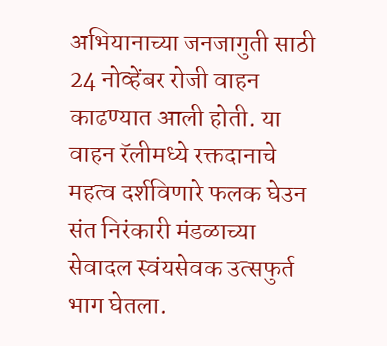अभियानाच्या जनजागुती साठी 24 नोव्हेंबर रोजी वाहन काढण्यात आली होती. या वाहन रॅलीमध्ये रक्तदानाचे महत्व दर्शविणारे फलक घेउन संत निरंकारी मंडळाच्या सेवादल स्वंयसेवक उत्सफुर्त भाग घेतला.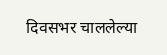दिवसभर चाललेल्या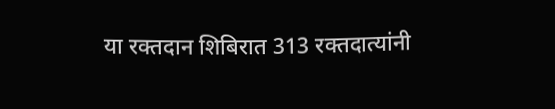या रक्तदान शिबिरात 313 रक्तदात्यांनी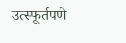उत्स्फूर्तपणे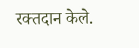रक्तदान केले.